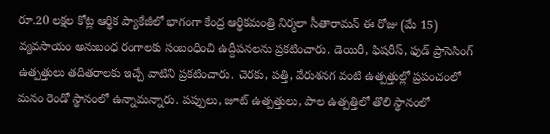రూ.20 లక్షల కోట్ల ఆర్థిక ప్యాకేజీలో భాగంగా కేంద్ర ఆర్థికమంత్రి నిర్మలా సీతారామన్ ఈ రోజు (మే 15) వ్యవసాయం అనుబంధ రంగాలకు సంబంధించి ఉద్దీపనలను ప్రకటించారు. డెయిరీ, ఫిషరీస్, ఫుడ్ ప్రాసెసింగ్ ఉత్పత్తులు తదితరాలకు ఇచ్చే వాటిని ప్రకటించారు. చెరకు, పత్తి, వేరుశనగ వంటి ఉత్పత్తుల్లో ప్రపంచంలో మనం రెండో స్థానంలో ఉన్నామన్నారు. పప్పులు, జూట్ ఉత్పత్తులు, పాల ఉత్పత్తిలో తొలి స్థానంలో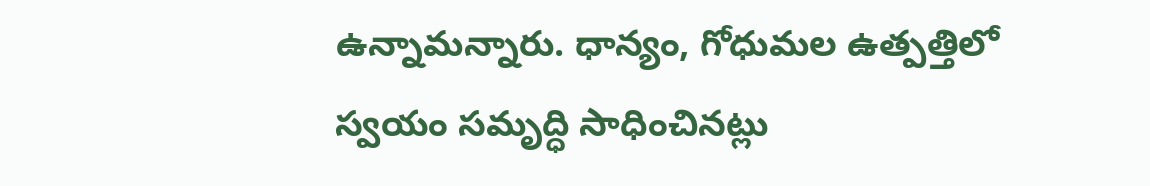ఉన్నామన్నారు. ధాన్యం, గోధుమల ఉత్పత్తిలో స్వయం సమృద్ధి సాధించినట్లు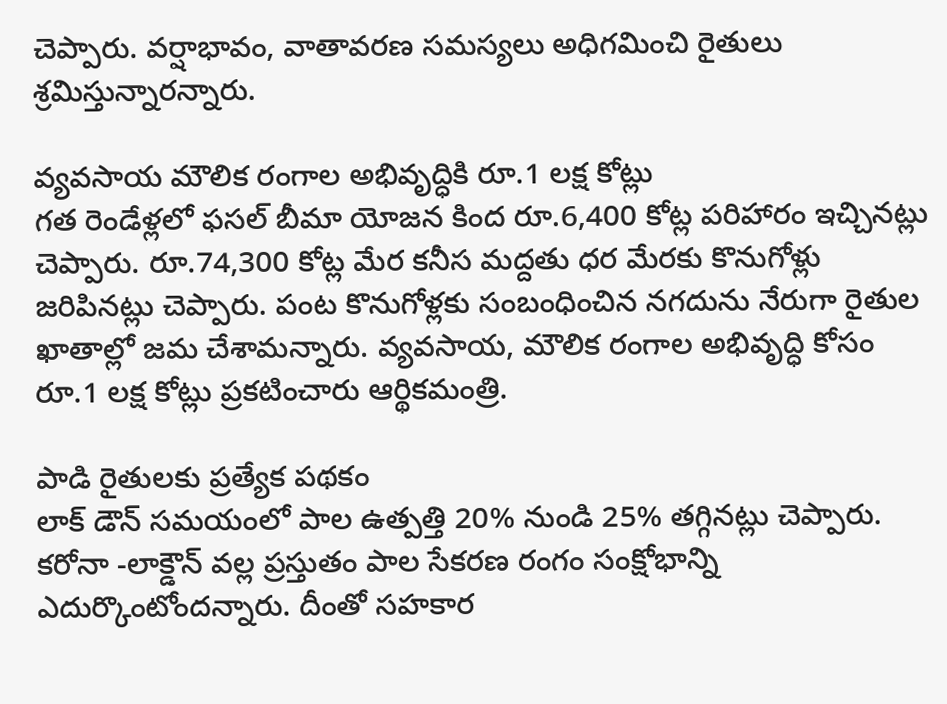చెప్పారు. వర్షాభావం, వాతావరణ సమస్యలు అధిగమించి రైతులు శ్రమిస్తున్నారన్నారు.

వ్యవసాయ మౌలిక రంగాల అభివృద్ధికి రూ.1 లక్ష కోట్లు
గత రెండేళ్లలో ఫసల్ బీమా యోజన కింద రూ.6,400 కోట్ల పరిహారం ఇచ్చినట్లు చెప్పారు. రూ.74,300 కోట్ల మేర కనీస మద్దతు ధర మేరకు కొనుగోళ్లు జరిపినట్లు చెప్పారు. పంట కొనుగోళ్లకు సంబంధించిన నగదును నేరుగా రైతుల ఖాతాల్లో జమ చేశామన్నారు. వ్యవసాయ, మౌలిక రంగాల అభివృద్ధి కోసం రూ.1 లక్ష కోట్లు ప్రకటించారు ఆర్థికమంత్రి.

పాడి రైతులకు ప్రత్యేక పథకం
లాక్ డౌన్ సమయంలో పాల ఉత్పత్తి 20% నుండి 25% తగ్గినట్లు చెప్పారు. కరోనా -లాక్డౌన్ వల్ల ప్రస్తుతం పాల సేకరణ రంగం సంక్షోభాన్ని ఎదుర్కొంటోందన్నారు. దీంతో సహకార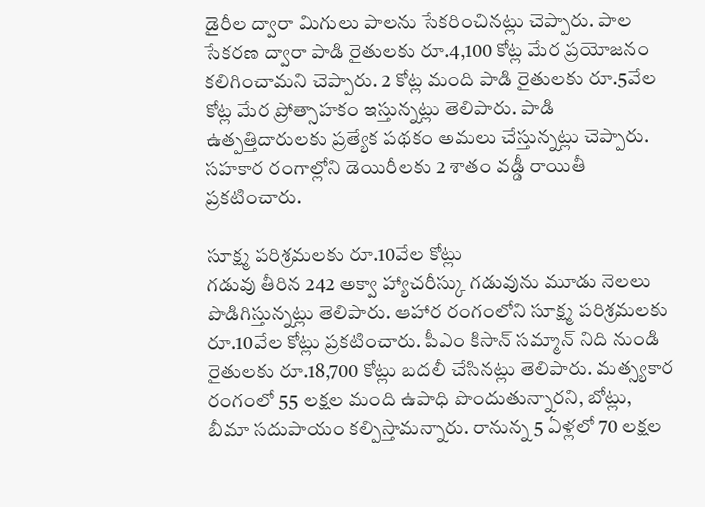డైరీల ద్వారా మిగులు పాలను సేకరించినట్లు చెప్పారు. పాల సేకరణ ద్వారా పాడి రైతులకు రూ.4,100 కోట్ల మేర ప్రయోజనం కలిగించామని చెప్పారు. 2 కోట్ల మంది పాడి రైతులకు రూ.5వేల కోట్ల మేర ప్రోత్సాహకం ఇస్తున్నట్లు తెలిపారు. పాడి ఉత్పత్తిదారులకు ప్రత్యేక పథకం అమలు చేస్తున్నట్లు చెప్పారు. సహకార రంగాల్లోని డెయిరీలకు 2 శాతం వడ్డీ రాయితీ ప్రకటించారు.

సూక్ష్మ పరిశ్రమలకు రూ.10వేల కోట్లు
గడువు తీరిన 242 అక్వా హ్యాచరీస్కు గడువును మూడు నెలలు పొడిగిస్తున్నట్లు తెలిపారు. ఆహార రంగంలోని సూక్ష్మ పరిశ్రమలకు రూ.10వేల కోట్లు ప్రకటించారు. పీఎం కిసాన్ సమ్మాన్ నిది నుండి రైతులకు రూ.18,700 కోట్లు బదలీ చేసినట్లు తెలిపారు. మత్స్యకార రంగంలో 55 లక్షల మంది ఉపాధి పొందుతున్నారని, బోట్లు, బీమా సదుపాయం కల్పిస్తామన్నారు. రానున్న 5 ఏళ్లలో 70 లక్షల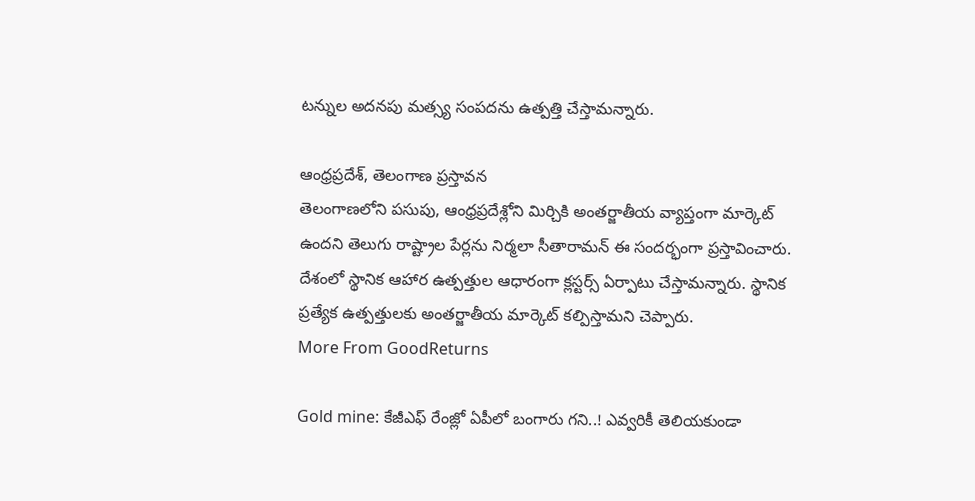టన్నుల అదనపు మత్స్య సంపదను ఉత్పత్తి చేస్తామన్నారు.

ఆంధ్రప్రదేశ్, తెలంగాణ ప్రస్తావన
తెలంగాణలోని పసుపు, ఆంధ్రప్రదేశ్లోని మిర్చికి అంతర్జాతీయ వ్యాప్తంగా మార్కెట్ ఉందని తెలుగు రాష్ట్రాల పేర్లను నిర్మలా సీతారామన్ ఈ సందర్భంగా ప్రస్తావించారు. దేశంలో స్థానిక ఆహార ఉత్పత్తుల ఆధారంగా క్లస్టర్స్ ఏర్పాటు చేస్తామన్నారు. స్థానిక ప్రత్యేక ఉత్పత్తులకు అంతర్జాతీయ మార్కెట్ కల్పిస్తామని చెప్పారు.
More From GoodReturns

Gold mine: కేజీఎఫ్ రేంజ్లో ఏపీలో బంగారు గని..! ఎవ్వరికీ తెలియకుండా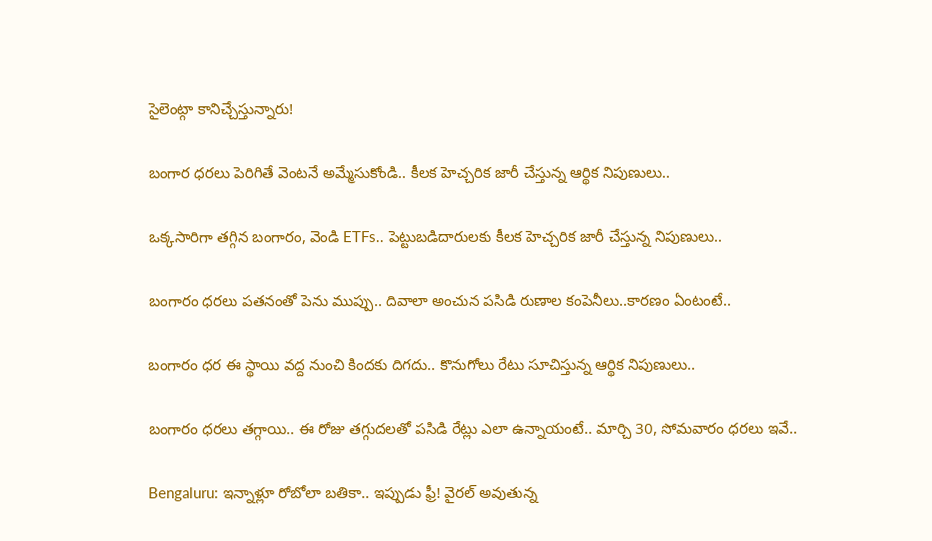సైలెంట్గా కానిచ్చేస్తున్నారు!

బంగార ధరలు పెరిగితే వెంటనే అమ్మేసుకోండి.. కీలక హెచ్చరిక జారీ చేస్తున్న ఆర్థిక నిపుణులు..

ఒక్కసారిగా తగ్గిన బంగారం, వెండి ETFs.. పెట్టుబడిదారులకు కీలక హెచ్చరిక జారీ చేస్తున్న నిపుణులు..

బంగారం ధరలు పతనంతో పెను ముప్పు.. దివాలా అంచున పసిడి రుణాల కంపెనీలు..కారణం ఏంటంటే..

బంగారం ధర ఈ స్థాయి వద్ద నుంచి కిందకు దిగదు.. కొనుగోలు రేటు సూచిస్తున్న ఆర్థిక నిపుణులు..

బంగారం ధరలు తగ్గాయి.. ఈ రోజు తగ్గుదలతో పసిడి రేట్లు ఎలా ఉన్నాయంటే.. మార్చి 30, సోమవారం ధరలు ఇవే..

Bengaluru: ఇన్నాళ్లూ రోబోలా బతికా.. ఇప్పుడు ఫ్రీ! వైరల్ అవుతున్న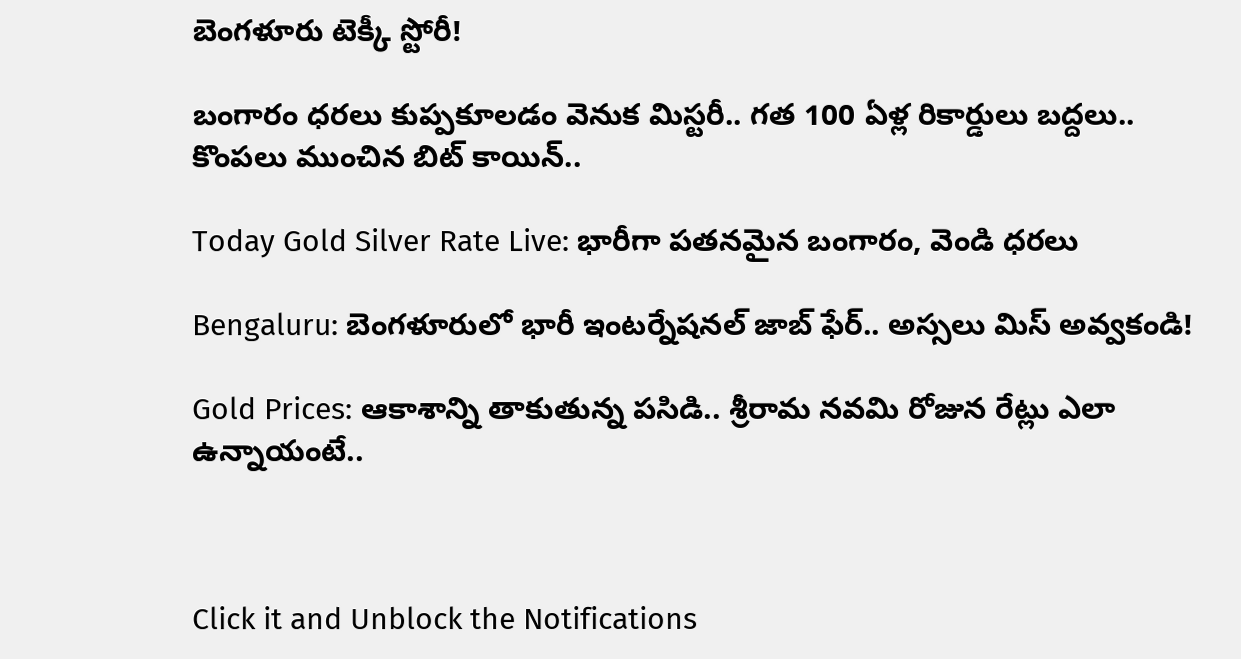బెంగళూరు టెక్కీ స్టోరీ!

బంగారం ధరలు కుప్పకూలడం వెనుక మిస్టరీ.. గత 100 ఏళ్ల రికార్డులు బద్దలు.. కొంపలు ముంచిన బిట్ కాయిన్..

Today Gold Silver Rate Live: భారీగా పతనమైన బంగారం, వెండి ధరలు

Bengaluru: బెంగళూరులో భారీ ఇంటర్నేషనల్ జాబ్ ఫేర్.. అస్సలు మిస్ అవ్వకండి!

Gold Prices: ఆకాశాన్ని తాకుతున్న పసిడి.. శ్రీరామ నవమి రోజున రేట్లు ఎలా ఉన్నాయంటే..



Click it and Unblock the Notifications